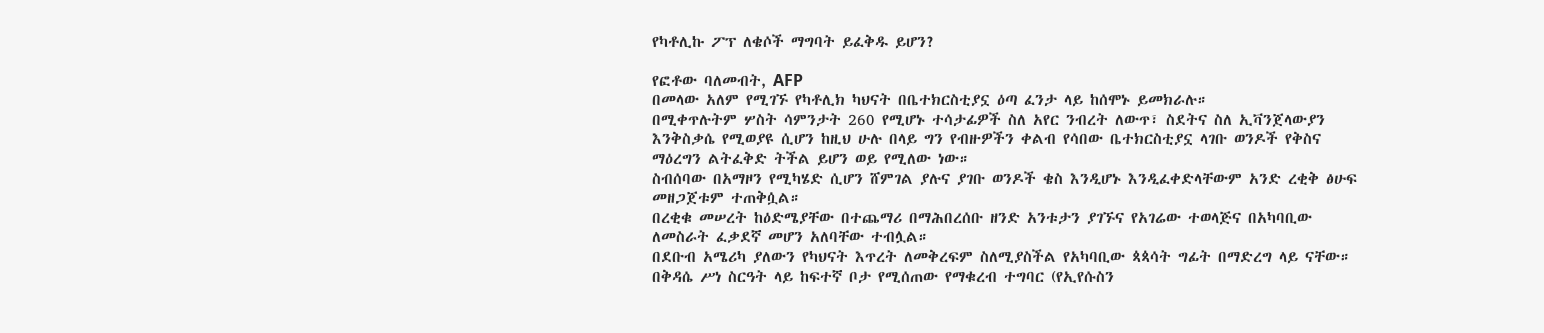የካቶሊኩ ፖፕ ለቄሶች ማግባት ይፈቅዱ ይሆን?

የፎቶው ባለመብት, AFP
በመላው አለም የሚገኙ የካቶሊክ ካህናት በቤተክርስቲያኗ ዕጣ ፈንታ ላይ ከሰሞኑ ይመክራሉ።
በሚቀጥሉትም ሦስት ሳምንታት 260 የሚሆኑ ተሳታፊዎች ስለ አየር ንብረት ለውጥ፣ ስደትና ስለ ኢቫንጀላውያን እንቅስቃሴ የሚወያዩ ሲሆን ከዚህ ሁሉ በላይ ግን የብዙዎችን ቀልብ የሳበው ቤተክርስቲያኗ ላገቡ ወንዶች የቅስና ማዕረግን ልትፈቅድ ትችል ይሆን ወይ የሚለው ነው።
ስብሰባው በአማዞን የሚካሄድ ሲሆን ሸምገል ያሉና ያገቡ ወንዶች ቄስ እንዲሆኑ እንዲፈቀድላቸውም አንድ ረቂቅ ፅሁፍ መዘጋጀቱም ተጠቅሷል።
በረቂቁ መሠረት ከዕድሜያቸው በተጨማሪ በማሕበረሰቡ ዘንድ አንቱታን ያገኙና የአገሬው ተወላጅና በአካባቢው ለመስራት ፈቃደኛ መሆን አለባቸው ተብሏል።
በደቡብ አሜሪካ ያለውን የካህናት እጥረት ለመቅረፍም ስለሚያስችል የአካባቢው ጳጳሳት ግፊት በማድረግ ላይ ናቸው።
በቅዳሴ ሥነ ስርዓት ላይ ከፍተኛ ቦታ የሚሰጠው የማቁረብ ተግባር (የኢየሱስን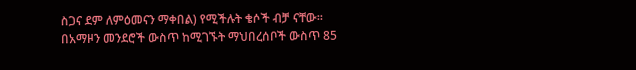ስጋና ደም ለምዕመናን ማቀበል) የሚችሉት ቄሶች ብቻ ናቸው።
በአማዞን መንደሮች ውስጥ ከሚገኙት ማህበረሰቦች ውስጥ 85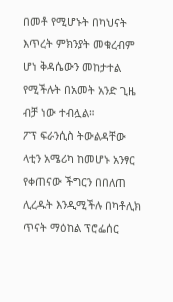በመቶ የሚሆኑት በካህናት እጥረት ምክንያት መቁረብም ሆነ ቅዳሴውን መከታተል የሚችሉት በአመት አንድ ጊዜ ብቻ ነው ተብሏል።
ፖፕ ፍራንሲስ ትውልዳቸው ላቲን አሜሪካ ከመሆኑ አንፃር የቀጠናው ችግርን በበለጠ ሊረዱት እንዲሚችሉ በካቶሊክ ጥናት ማዕከል ፕሮፌሰር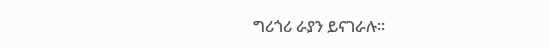ግሪጎሪ ራያን ይናገራሉ።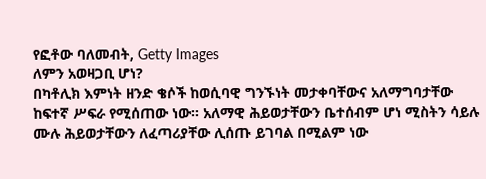የፎቶው ባለመብት, Getty Images
ለምን አወዛጋቢ ሆነ?
በካቶሊክ እምነት ዘንድ ቄሶች ከወሲባዊ ግንኙነት መታቀባቸውና አለማግባታቸው ከፍተኛ ሥፍራ የሚሰጠው ነው። አለማዊ ሕይወታቸውን ቤተሰብም ሆነ ሚስትን ሳይሉ ሙሉ ሕይወታቸውን ለፈጣሪያቸው ሊሰጡ ይገባል በሚልም ነው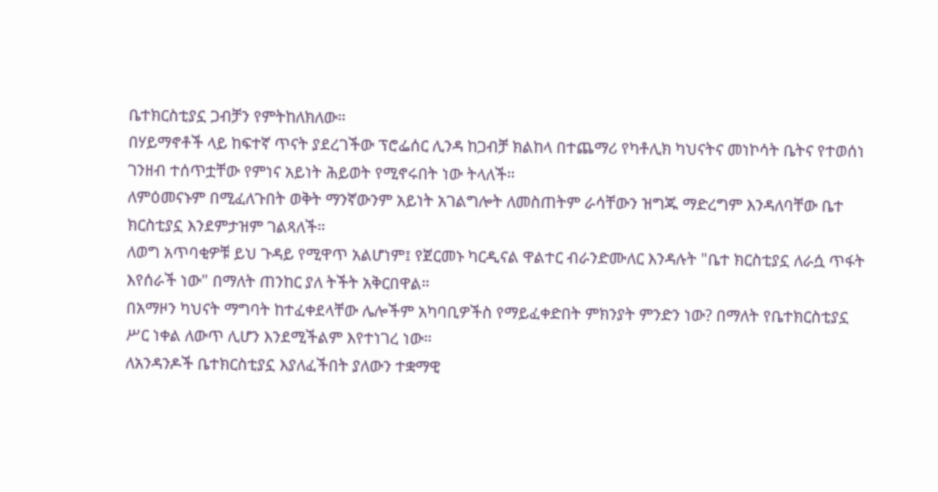ቤተክርስቲያኗ ጋብቻን የምትከለክለው።
በሃይማኖቶች ላይ ከፍተኛ ጥናት ያደረገችው ፕሮፌሰር ሊንዳ ከጋብቻ ክልከላ በተጨማሪ የካቶሊክ ካህናትና መነኮሳት ቤትና የተወሰነ ገንዘብ ተሰጥቷቸው የምነና አይነት ሕይወት የሚኖሩበት ነው ትላለች።
ለምዕመናኑም በሚፈለጉበት ወቅት ማንኛውንም አይነት አገልግሎት ለመስጠትም ራሳቸውን ዝግጁ ማድረግም እንዳለባቸው ቤተ ክርስቲያኗ እንደምታዝም ገልጻለች።
ለወግ አጥባቂዎቹ ይህ ጉዳይ የሚዋጥ አልሆነም፤ የጀርመኑ ካርዲናል ዋልተር ብራንድሙለር እንዳሉት "ቤተ ክርስቲያኗ ለራሷ ጥፋት እየሰራች ነው" በማለት ጠንከር ያለ ትችት አቅርበዋል።
በአማዞን ካህናት ማግባት ከተፈቀደላቸው ሌሎችም አካባቢዎችስ የማይፈቀድበት ምክንያት ምንድን ነው? በማለት የቤተክርስቲያኗ ሥር ነቀል ለውጥ ሊሆን እንደሚችልም እየተነገረ ነው።
ለአንዳንዶች ቤተክርስቲያኗ እያለፈችበት ያለውን ተቋማዊ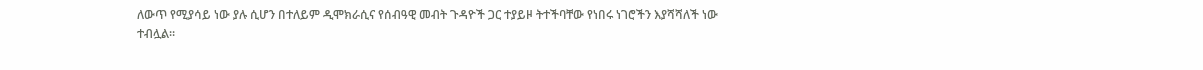ለውጥ የሚያሳይ ነው ያሉ ሲሆን በተለይም ዲሞክራሲና የሰብዓዊ መብት ጉዳዮች ጋር ተያይዞ ትተችባቸው የነበሩ ነገሮችን እያሻሻለች ነው ተብሏል።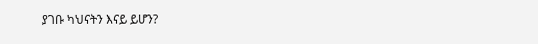ያገቡ ካህናትን እናይ ይሆን?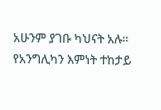አሁንም ያገቡ ካህናት አሉ።
የአንግሊካን እምነት ተከታይ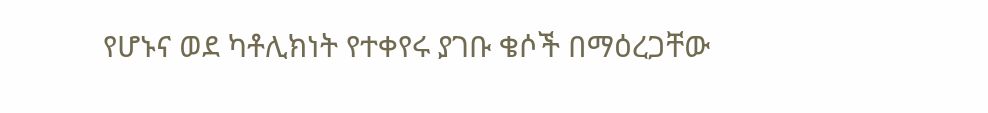የሆኑና ወደ ካቶሊክነት የተቀየሩ ያገቡ ቄሶች በማዕረጋቸው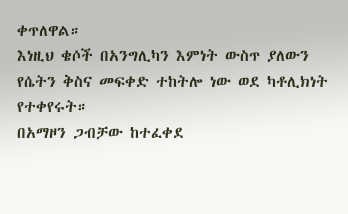ቀጥለዋል።
እነዚህ ቄሶች በአንግሊካን እምነት ውስጥ ያለውን የሴትን ቅስና መፍቀድ ተከትሎ ነው ወደ ካቶሊክነት የተቀየሩት።
በአማዞን ጋብቻው ከተፈቀደ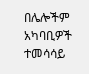በሌሎችም አካባቢዎች ተመሳሳይ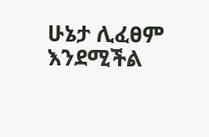ሁኔታ ሊፈፀም እንደሚችል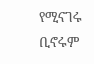የሚናገሩ ቢኖሩም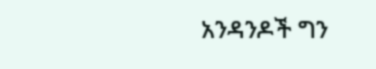አንዳንዶች ግን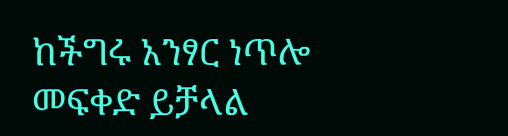ከችግሩ አንፃር ነጥሎ መፍቀድ ይቻላል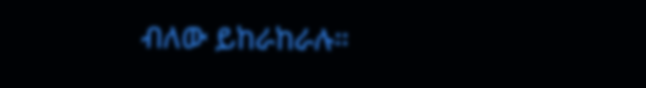ብለው ይከራከራሉ።